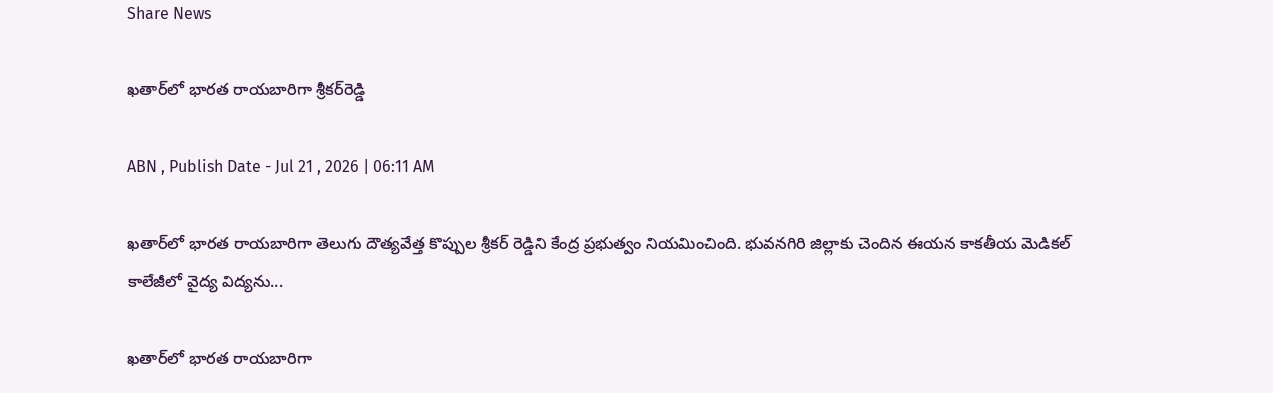Share News

ఖతార్‌లో భారత రాయబారిగా శ్రీకర్‌రెడ్డి

ABN , Publish Date - Jul 21 , 2026 | 06:11 AM

ఖతార్‌లో భారత రాయబారిగా తెలుగు దౌత్యవేత్త కొప్పుల శ్రీకర్‌ రెడ్డిని కేంద్ర ప్రభుత్వం నియమించింది. భువనగిరి జిల్లాకు చెందిన ఈయన కాకతీయ మెడికల్‌ కాలేజీలో వైద్య విద్యను...

ఖతార్‌లో భారత రాయబారిగా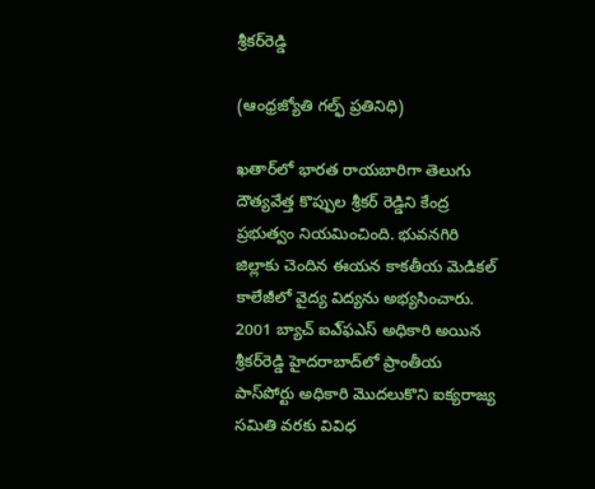శ్రీకర్‌రెడ్డి

(ఆంధ్రజ్యోతి గల్ఫ్‌ ప్రతినిధి)

ఖతార్‌లో భారత రాయబారిగా తెలుగు దౌత్యవేత్త కొప్పుల శ్రీకర్‌ రెడ్డిని కేంద్ర ప్రభుత్వం నియమించింది. భువనగిరి జిల్లాకు చెందిన ఈయన కాకతీయ మెడికల్‌ కాలేజీలో వైద్య విద్యను అభ్యసించారు. 2001 బ్యాచ్‌ ఐఎ్‌ఫఎస్‌ అధికారి అయిన శ్రీకర్‌రెడ్డి హైదరాబాద్‌లో ప్రాంతీయ పాస్‌పోర్టు అధికారి మొదలుకొని ఐక్యరాజ్య సమితి వరకు వివిధ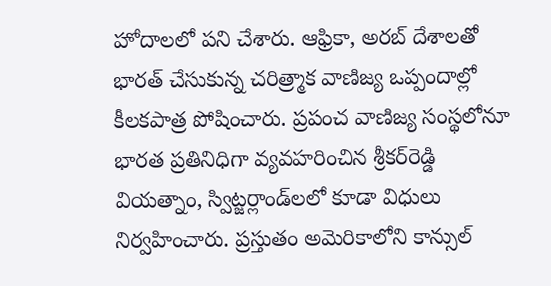హోదాలలో పని చేశారు. ఆఫ్రికా, అరబ్‌ దేశాలతో భారత్‌ చేసుకున్న చరిత్ర్మాక వాణిజ్య ఒప్పందాల్లో కీలకపాత్ర పోషించారు. ప్రపంచ వాణిజ్య సంస్థలోనూ భారత ప్రతినిధిగా వ్యవహరించిన శ్రీకర్‌రెడ్డి వియత్నాం, స్విట్జర్లాండ్‌లలో కూడా విధులు నిర్వహించారు. ప్రస్తుతం అమెరికాలోని కాన్సుల్‌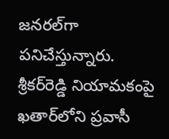జనరల్‌గా పనిచేస్తున్నారు. శ్రీకర్‌రెడ్డి నియామకంపై ఖతార్‌లోని ప్రవాసీ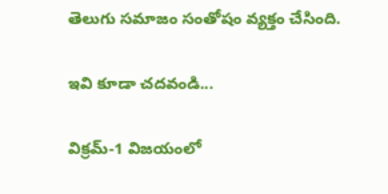తెలుగు సమాజం సంతోషం వ్యక్తం చేసింది.

ఇవి కూడా చదవండి...

విక్రమ్‌-1 విజయంలో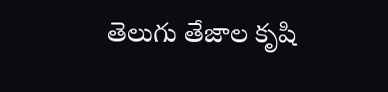తెలుగు తేజాల కృషి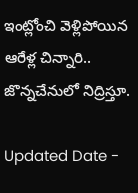ఇంట్లోంచి వెళ్లిపోయిన ఆరేళ్ల చిన్నారి.. జొన్నచేనులో నిద్రిస్తూ.

Updated Date -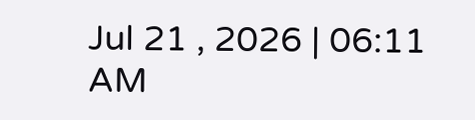Jul 21 , 2026 | 06:11 AM